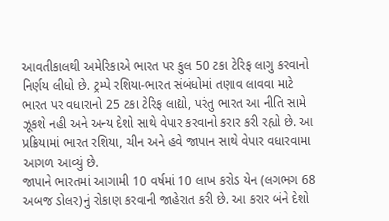આવતીકાલથી અમેરિકાએ ભારત પર કુલ 50 ટકા ટેરિફ લાગુ કરવાનો નિર્ણય લીધો છે. ટ્રમ્પે રશિયા-ભારત સંબંધોમાં તણાવ લાવવા માટે ભારત પર વધારાનો 25 ટકા ટેરિફ લાદ્યો, પરંતુ ભારત આ નીતિ સામે ઝૂકશે નહી અને અન્ય દેશો સાથે વેપાર કરવાનો કરાર કરી રહ્યો છે. આ પ્રક્રિયામાં ભારત રશિયા, ચીન અને હવે જાપાન સાથે વેપાર વધારવામા આગળ આવ્યું છે.
જાપાને ભારતમાં આગામી 10 વર્ષમાં 10 લાખ કરોડ યેન (લગભગ 68 અબજ ડોલર)નું રોકાણ કરવાની જાહેરાત કરી છે. આ કરાર બંને દેશો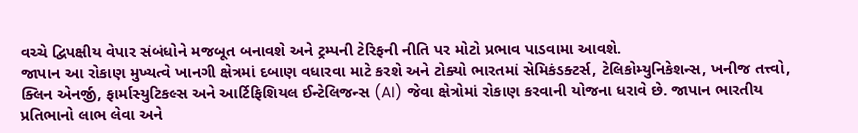વચ્ચે દ્વિપક્ષીય વેપાર સંબંધોને મજબૂત બનાવશે અને ટ્રમ્પની ટેરિફની નીતિ પર મોટો પ્રભાવ પાડવામા આવશે.
જાપાન આ રોકાણ મુખ્યત્વે ખાનગી ક્ષેત્રમાં દબાણ વધારવા માટે કરશે અને ટોક્યો ભારતમાં સેમિકંડક્ટર્સ, ટેલિકોમ્યુનિકેશન્સ, ખનીજ તત્ત્વો, ક્લિન એનર્જી, ફાર્માસ્યુટિકલ્સ અને આર્ટિફિશિયલ ઈન્ટેલિજન્સ (AI) જેવા ક્ષેત્રોમાં રોકાણ કરવાની યોજના ધરાવે છે. જાપાન ભારતીય પ્રતિભાનો લાભ લેવા અને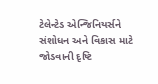ટેલેન્ટેડ એન્જિનિયર્સને સંશોધન અને વિકાસ માટે જોડવાની દૃષ્ટિ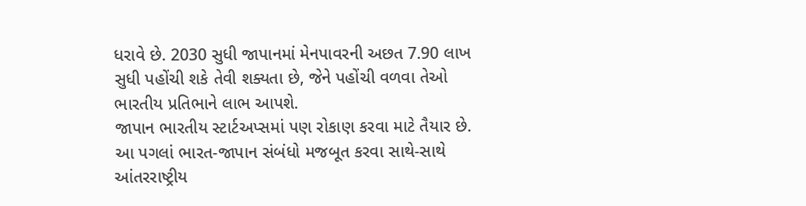ધરાવે છે. 2030 સુધી જાપાનમાં મેનપાવરની અછત 7.90 લાખ સુધી પહોંચી શકે તેવી શક્યતા છે, જેને પહોંચી વળવા તેઓ ભારતીય પ્રતિભાને લાભ આપશે.
જાપાન ભારતીય સ્ટાર્ટઅપ્સમાં પણ રોકાણ કરવા માટે તૈયાર છે. આ પગલાં ભારત-જાપાન સંબંધો મજબૂત કરવા સાથે-સાથે આંતરરાષ્ટ્રીય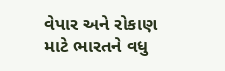વેપાર અને રોકાણ માટે ભારતને વધુ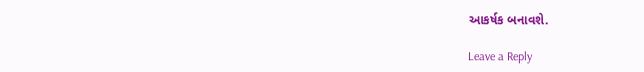આકર્ષક બનાવશે.

Leave a Reply